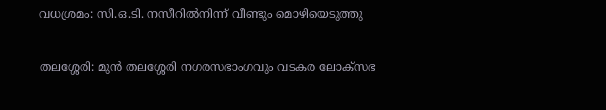വധശ്രമം: സി.ഒ.ടി. നസീറിൽനിന്ന് വീണ്ടും മൊഴിയെടുത്തു

തലശ്ശേരി: മുൻ തലശ്ശേരി നഗരസഭാംഗവും വടകര ലോക്സഭ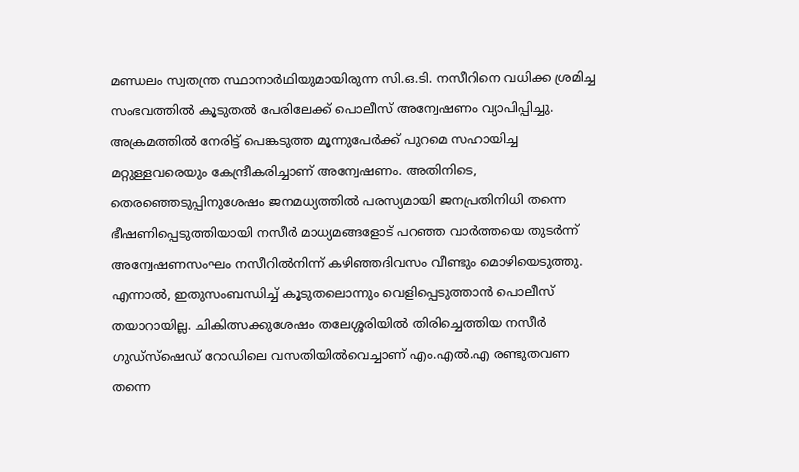മണ്ഡലം സ്വതന്ത്ര സ്ഥാനാർഥിയുമായിരുന്ന സി.ഒ.ടി. നസീറിനെ വധിക്ക ശ്രമിച്ച സംഭവത്തിൽ കൂടുതൽ പേരിലേക്ക് പൊലീസ് അന്വേഷണം വ്യാപിപ്പിച്ചു. അക്രമത്തിൽ നേരിട്ട് പെങ്കടുത്ത മൂന്നുപേർക്ക് പുറമെ സഹായിച്ച മറ്റുള്ളവരെയും കേന്ദ്രീകരിച്ചാണ് അന്വേഷണം. അതിനിടെ, തെരഞ്ഞെടുപ്പിനുശേഷം ജനമധ്യത്തിൽ പരസ്യമായി ജനപ്രതിനിധി തന്നെ ഭീഷണിപ്പെടുത്തിയായി നസീർ മാധ്യമങ്ങളോട് പറഞ്ഞ വാർത്തയെ തുടർന്ന് അന്വേഷണസംഘം നസീറിൽനിന്ന് കഴിഞ്ഞദിവസം വീണ്ടും മൊഴിയെടുത്തു. എന്നാൽ, ഇതുസംബന്ധിച്ച് കൂടുതലൊന്നും വെളിപ്പെടുത്താൻ പൊലീസ് തയാറായില്ല. ചികിത്സക്കുശേഷം തലേശ്ശരിയിൽ തിരിച്ചെത്തിയ നസീർ ഗുഡ്സ്ഷെഡ് റോഡിലെ വസതിയിൽവെച്ചാണ് എം.എൽ.എ രണ്ടുതവണ തന്നെ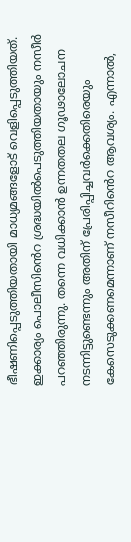ഭീഷണിപ്പെടുത്തിയതായി മാധ്യമങ്ങളോട് വെളിപ്പെടുത്തിയത്. ഇക്കാര്യം പൊലീസിൻെറ ശ്രദ്ധയിൽപെടുത്തിയതായും നസീർ പറഞ്ഞിരുന്നു. തന്നെ വധിക്കാൻ ഉന്നതതല ഗൂഢാലോചന നടന്നിട്ടുണ്ടെന്നും അതിന് പ്രേരിപ്പിച്ചവർക്കെതിരെയും കേസെടുക്കണമെന്നാണ് നസീറിൻെറ ആവശ്യം. എന്നാൽ,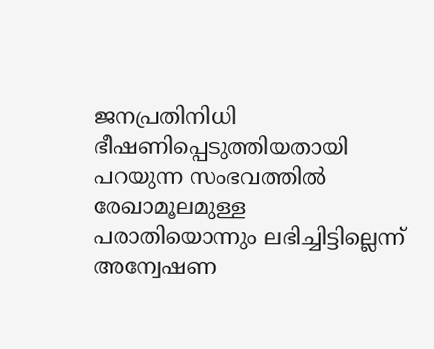ജനപ്രതിനിധി ഭീഷണിപ്പെടുത്തിയതായി പറയുന്ന സംഭവത്തിൽ രേഖാമൂലമുള്ള പരാതിയൊന്നും ലഭിച്ചിട്ടില്ലെന്ന് അന്വേഷണ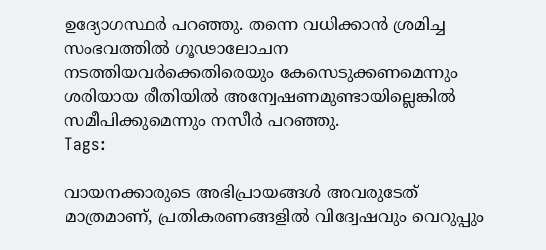ഉദ്യോഗസ്ഥർ പറഞ്ഞു. തന്നെ വധിക്കാൻ ശ്രമിച്ച സംഭവത്തിൽ ഗൂഢാലോചന നടത്തിയവർക്കെതിരെയും കേസെടുക്കണമെന്നും ശരിയായ രീതിയിൽ അന്വേഷണമുണ്ടായില്ലെങ്കിൽ സമീപിക്കുമെന്നും നസീർ പറഞ്ഞു.
Tags:

വായനക്കാരുടെ അഭിപ്രായങ്ങള്‍ അവരുടേത് മാത്രമാണ്, പ്രതികരണങ്ങളിൽ വിദ്വേഷവും വെറുപ്പും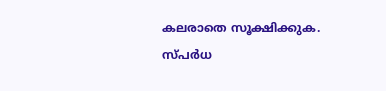കലരാതെ സൂക്ഷിക്കുക. സ്പർധ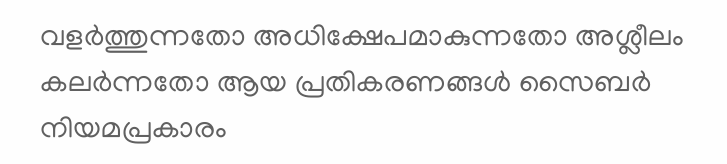വളർത്തുന്നതോ അധിക്ഷേപമാകുന്നതോ അശ്ലീലം കലർന്നതോ ആയ പ്രതികരണങ്ങൾ സൈബർ നിയമപ്രകാരം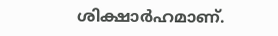ശിക്ഷാർഹമാണ്.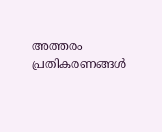അത്തരം പ്രതികരണങ്ങൾ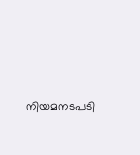നിയമനടപടി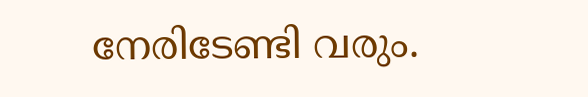നേരിടേണ്ടി വരും.